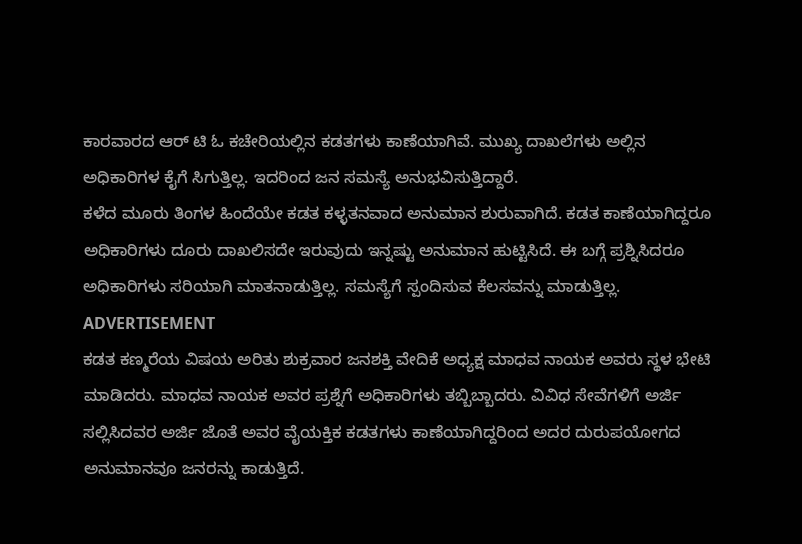ಕಾರವಾರದ ಆರ್ ಟಿ ಓ ಕಚೇರಿಯಲ್ಲಿನ ಕಡತಗಳು ಕಾಣೆಯಾಗಿವೆ. ಮುಖ್ಯ ದಾಖಲೆಗಳು ಅಲ್ಲಿನ ಅಧಿಕಾರಿಗಳ ಕೈಗೆ ಸಿಗುತ್ತಿಲ್ಲ. ಇದರಿಂದ ಜನ ಸಮಸ್ಯೆ ಅನುಭವಿಸುತ್ತಿದ್ದಾರೆ.
ಕಳೆದ ಮೂರು ತಿಂಗಳ ಹಿಂದೆಯೇ ಕಡತ ಕಳ್ಳತನವಾದ ಅನುಮಾನ ಶುರುವಾಗಿದೆ. ಕಡತ ಕಾಣೆಯಾಗಿದ್ದರೂ ಅಧಿಕಾರಿಗಳು ದೂರು ದಾಖಲಿಸದೇ ಇರುವುದು ಇನ್ನಷ್ಟು ಅನುಮಾನ ಹುಟ್ಟಿಸಿದೆ. ಈ ಬಗ್ಗೆ ಪ್ರಶ್ನಿಸಿದರೂ ಅಧಿಕಾರಿಗಳು ಸರಿಯಾಗಿ ಮಾತನಾಡುತ್ತಿಲ್ಲ. ಸಮಸ್ಯೆಗೆ ಸ್ಪಂದಿಸುವ ಕೆಲಸವನ್ನು ಮಾಡುತ್ತಿಲ್ಲ.
ADVERTISEMENT
ಕಡತ ಕಣ್ಮರೆಯ ವಿಷಯ ಅರಿತು ಶುಕ್ರವಾರ ಜನಶಕ್ತಿ ವೇದಿಕೆ ಅಧ್ಯಕ್ಷ ಮಾಧವ ನಾಯಕ ಅವರು ಸ್ಥಳ ಭೇಟಿ ಮಾಡಿದರು. ಮಾಧವ ನಾಯಕ ಅವರ ಪ್ರಶ್ನೆಗೆ ಅಧಿಕಾರಿಗಳು ತಬ್ಬಿಬ್ಬಾದರು. ವಿವಿಧ ಸೇವೆಗಳಿಗೆ ಅರ್ಜಿ ಸಲ್ಲಿಸಿದವರ ಅರ್ಜಿ ಜೊತೆ ಅವರ ವೈಯಕ್ತಿಕ ಕಡತಗಳು ಕಾಣೆಯಾಗಿದ್ದರಿಂದ ಅದರ ದುರುಪಯೋಗದ ಅನುಮಾನವೂ ಜನರನ್ನು ಕಾಡುತ್ತಿದೆ.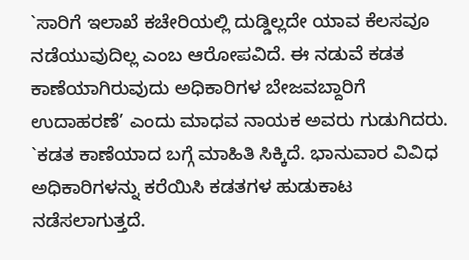`ಸಾರಿಗೆ ಇಲಾಖೆ ಕಚೇರಿಯಲ್ಲಿ ದುಡ್ಡಿಲ್ಲದೇ ಯಾವ ಕೆಲಸವೂ ನಡೆಯುವುದಿಲ್ಲ ಎಂಬ ಆರೋಪವಿದೆ. ಈ ನಡುವೆ ಕಡತ ಕಾಣೆಯಾಗಿರುವುದು ಅಧಿಕಾರಿಗಳ ಬೇಜವಬ್ದಾರಿಗೆ ಉದಾಹರಣೆ’ ಎಂದು ಮಾಧವ ನಾಯಕ ಅವರು ಗುಡುಗಿದರು. `ಕಡತ ಕಾಣೆಯಾದ ಬಗ್ಗೆ ಮಾಹಿತಿ ಸಿಕ್ಕಿದೆ. ಭಾನುವಾರ ವಿವಿಧ ಅಧಿಕಾರಿಗಳನ್ನು ಕರೆಯಿಸಿ ಕಡತಗಳ ಹುಡುಕಾಟ ನಡೆಸಲಾಗುತ್ತದೆ.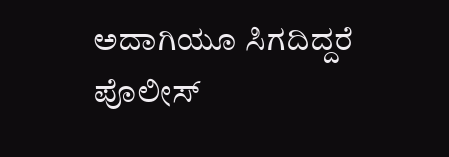ಅದಾಗಿಯೂ ಸಿಗದಿದ್ದರೆ ಪೊಲೀಸ್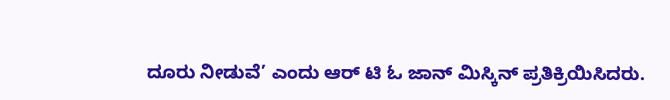ದೂರು ನೀಡುವೆ’ ಎಂದು ಆರ್ ಟಿ ಓ ಜಾನ್ ಮಿಸ್ಕಿನ್ ಪ್ರತಿಕ್ರಿಯಿಸಿದರು.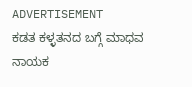ADVERTISEMENT
ಕಡತ ಕಳ್ಳತನದ ಬಗ್ಗೆ ಮಾಧವ ನಾಯಕ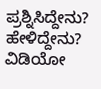ಪ್ರಶ್ನಿಸಿದ್ದೇನು? ಹೇಳಿದ್ದೇನು? ವಿಡಿಯೋ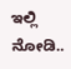ಇಲ್ಲಿ ನೋಡಿ..